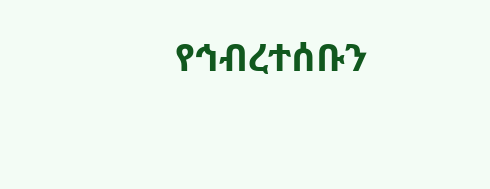የኅብረተሰቡን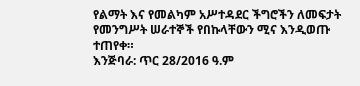የልማት እና የመልካም አሥተዳደር ችግሮችን ለመፍታት የመንግሥት ሠራተኞች የበኩላቸውን ሚና እንዲወጡ ተጠየቀ።
እንጅባራ: ጥር 28/2016 ዓ.ም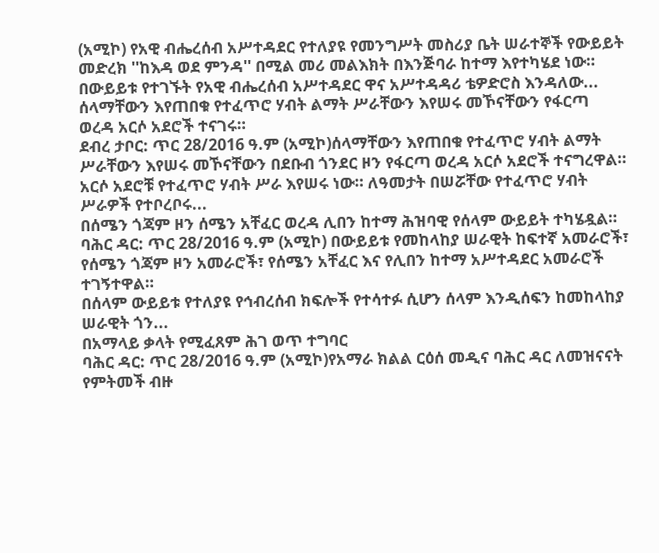(አሚኮ) የአዊ ብሔረሰብ አሥተዳደር የተለያዩ የመንግሥት መስሪያ ቤት ሠራተኞች የውይይት መድረክ ''ከእዳ ወደ ምንዳ'' በሚል መሪ መልእክት በእንጅባራ ከተማ እየተካሄደ ነው።
በውይይቱ የተገኙት የአዊ ብሔረሰብ አሥተዳደር ዋና አሥተዳዳሪ ቴዎድሮስ እንዳለው...
ሰላማቸውን እየጠበቁ የተፈጥሮ ሃብት ልማት ሥራቸውን እየሠሩ መኾናቸውን የፋርጣ ወረዳ አርሶ አደሮች ተናገሩ።
ደብረ ታቦር: ጥር 28/2016 ዓ.ም (አሚኮ)ሰላማቸውን እየጠበቁ የተፈጥሮ ሃብት ልማት ሥራቸውን እየሠሩ መኾናቸውን በደቡብ ጎንደር ዞን የፋርጣ ወረዳ አርሶ አደሮች ተናግረዋል።
አርሶ አደሮቹ የተፈጥሮ ሃብት ሥራ እየሠሩ ነው። ለዓመታት በሠሯቸው የተፈጥሮ ሃብት ሥራዎች የተቦረቦሩ...
በሰሜን ጎጃም ዞን ሰሜን አቸፈር ወረዳ ሊበን ከተማ ሕዝባዊ የሰላም ውይይት ተካሄዷል።
ባሕር ዳር: ጥር 28/2016 ዓ.ም (አሚኮ) በውይይቱ የመከላከያ ሠራዊት ከፍተኛ አመራሮች፣ የሰሜን ጎጃም ዞን አመራሮች፣ የሰሜን አቸፈር እና የሊበን ከተማ አሥተዳደር አመራሮች ተገኝተዋል።
በሰላም ውይይቱ የተለያዩ የኅብረሰብ ክፍሎች የተሳተፉ ሲሆን ሰላም እንዲሰፍን ከመከላከያ ሠራዊት ጎን...
በአማላይ ቃላት የሚፈጸም ሕገ ወጥ ተግባር
ባሕር ዳር: ጥር 28/2016 ዓ.ም (አሚኮ)የአማራ ክልል ርዕሰ መዲና ባሕር ዳር ለመዝናናት የምትመች ብዙ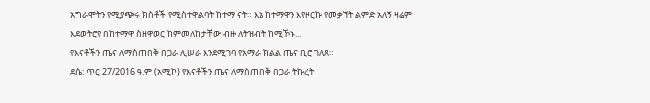አግራሞትን የሚያጭሩ ክስቶች የሚስተዋልባት ከተማ ናት። እኔ ከተማዋን እየዞርኩ የመቃኘት ልምድ አለኝ ዛሬም እደወትሮየ በከተማዋ ስዘዋወር ከምመለከታቸው ብዙ ለትዝብት ከሚኾኑ...
የእናቶችን ጤና ለማስጠበቅ በጋራ ሊሠራ እንደሚገባ የአማራ ክልል ጤና ቢሮ ገለጸ።
ደሴ: ጥር 27/2016 ዓ.ም (አሚኮ) የእናቶችን ጤና ለማስጠበቅ በጋራ ትኩረት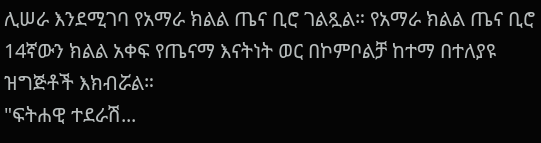ሊሠራ እንደሚገባ የአማራ ክልል ጤና ቢሮ ገልጿል። የአማራ ክልል ጤና ቢሮ 14ኛውን ክልል አቀፍ የጤናማ እናትነት ወር በኮምቦልቻ ከተማ በተለያዩ ዝግጅቶች እክብሯል።
"ፍትሐዊ ተደራሽ...